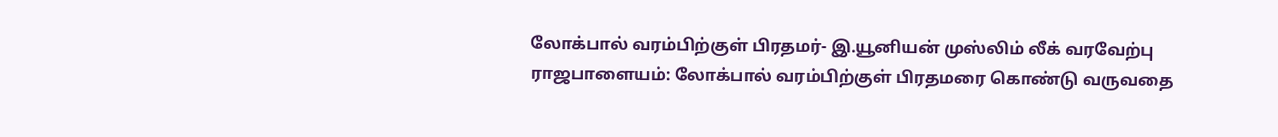லோக்பால் வரம்பிற்குள் பிரதமர்- இ.யூனியன் முஸ்லிம் லீக் வரவேற்பு
ராஜபாளையம்: லோக்பால் வரம்பிற்குள் பிரதமரை கொண்டு வருவதை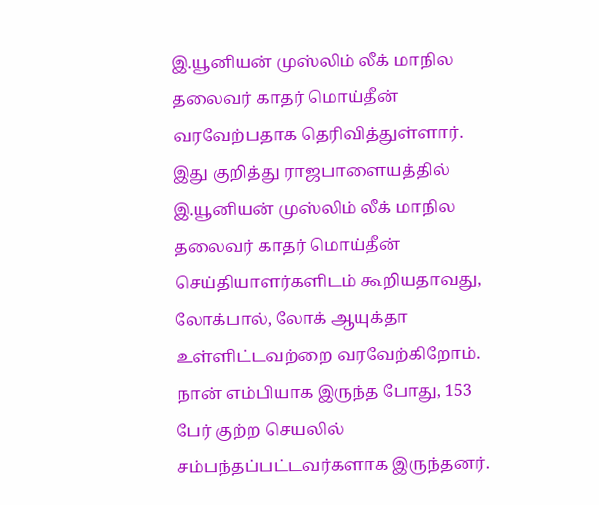இ.யூனியன் முஸ்லிம் லீக் மாநில தலைவர் காதர் மொய்தீன் வரவேற்பதாக தெரிவித்துள்ளார்.
இது குறித்து ராஜபாளையத்தில் இ.யூனியன் முஸ்லிம் லீக் மாநில தலைவர் காதர் மொய்தீன் செய்தியாளர்களிடம் கூறியதாவது,
லோக்பால், லோக் ஆயுக்தா உள்ளிட்டவற்றை வரவேற்கிறோம். நான் எம்பியாக இருந்த போது, 153 பேர் குற்ற செயலில் சம்பந்தப்பட்டவர்களாக இருந்தனர்.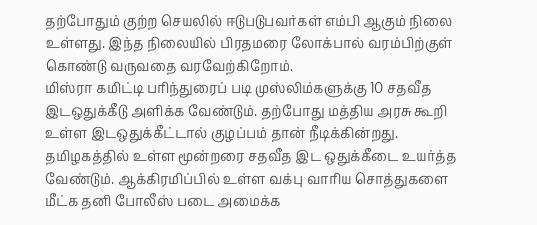தற்போதும் குற்ற செயலில் ஈடுபடுபவர்கள் எம்பி ஆகும் நிலை உள்ளது. இந்த நிலையில் பிரதமரை லோக்பால் வரம்பிற்குள் கொண்டு வருவதை வரவேற்கிறோம்.
மிஸ்ரா கமிட்டி பரிந்துரைப் படி முஸ்லிம்களுக்கு 10 சதவீத இடஒதுக்கீடு அளிக்க வேண்டும். தற்போது மத்திய அரசு கூறி உள்ள இடஒதுக்கீட்டால் குழப்பம் தான் நீடிக்கின்றது. தமிழகத்தில் உள்ள மூன்றரை சதவீத இட ஒதுக்கீடை உயர்த்த வேண்டும். ஆக்கிரமிப்பில் உள்ள வக்பு வாரிய சொத்துகளை மீட்க தனி போலீஸ் படை அமைக்க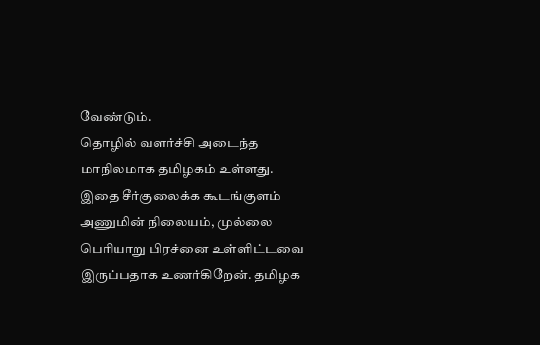வேண்டும்.
தொழில் வளர்ச்சி அடைந்த மாநிலமாக தமிழகம் உள்ளது. இதை சீர்குலைக்க கூடங்குளம் அணுமின் நிலையம், முல்லை பெரியாறு பிரச்னை உள்ளிட்டவை இருப்பதாக உணர்கிறேன். தமிழக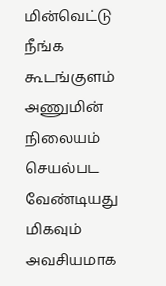மின்வெட்டு நீங்க கூடங்குளம் அணுமின் நிலையம் செயல்பட வேண்டியது மிகவும் அவசியமாக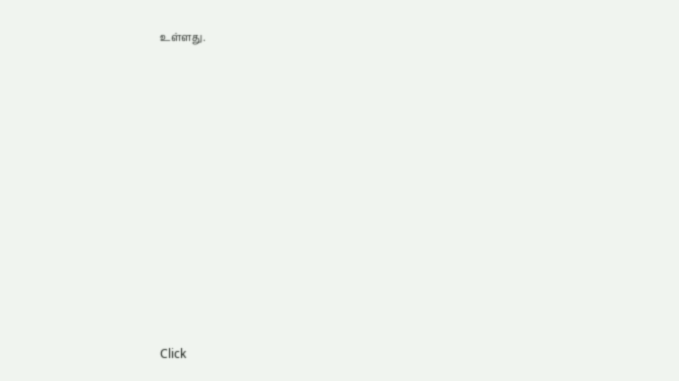உள்ளது.












Click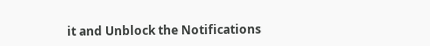it and Unblock the Notifications